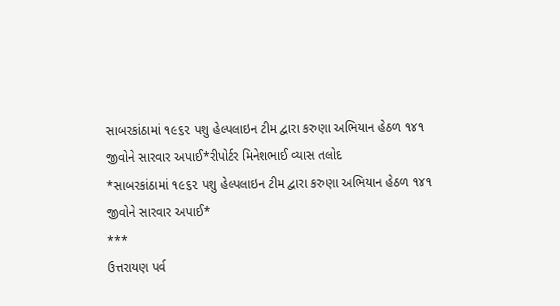સાબરકાંઠામાં ૧૯૬૨ પશુ હેલ્પલાઇન ટીમ દ્વારા કરુણા અભિયાન હેઠળ ૧૪૧ જીવોને સારવાર અપાઈ*રીપોર્ટર મિનેશભાઈ વ્યાસ તલોદ
*સાબરકાંઠામાં ૧૯૬૨ પશુ હેલ્પલાઇન ટીમ દ્વારા કરુણા અભિયાન હેઠળ ૧૪૧ જીવોને સારવાર અપાઈ*
***
ઉત્તરાયણ પર્વ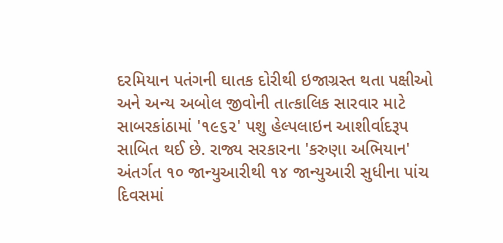દરમિયાન પતંગની ઘાતક દોરીથી ઇજાગ્રસ્ત થતા પક્ષીઓ અને અન્ય અબોલ જીવોની તાત્કાલિક સારવાર માટે સાબરકાંઠામાં '૧૯૬૨' પશુ હેલ્પલાઇન આશીર્વાદરૂપ સાબિત થઈ છે. રાજ્ય સરકારના 'કરુણા અભિયાન' અંતર્ગત ૧૦ જાન્યુઆરીથી ૧૪ જાન્યુઆરી સુધીના પાંચ દિવસમાં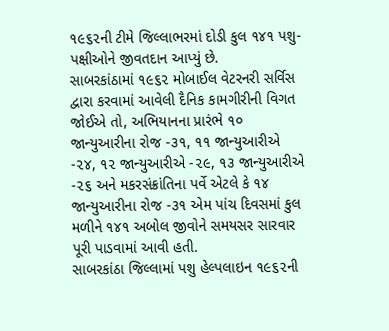૧૯૬૨ની ટીમે જિલ્લાભરમાં દોડી કુલ ૧૪૧ પશુ-પક્ષીઓને જીવતદાન આપ્યું છે.
સાબરકાંઠામાં ૧૯૬૨ મોબાઈલ વેટરનરી સર્વિસ દ્વારા કરવામાં આવેલી દૈનિક કામગીરીની વિગત જોઈએ તો, અભિયાનના પ્રારંભે ૧૦ જાન્યુઆરીના રોજ -૩૧, ૧૧ જાન્યુઆરીએ -૨૪, ૧૨ જાન્યુઆરીએ -૨૯, ૧૩ જાન્યુઆરીએ -૨૬ અને મકરસંક્રાંતિના પર્વે એટલે કે ૧૪ જાન્યુઆરીના રોજ -૩૧ એમ પાંચ દિવસમાં કુલ મળીને ૧૪૧ અબોલ જીવોને સમયસર સારવાર પૂરી પાડવામાં આવી હતી.
સાબરકાંઠા જિલ્લામાં પશુ હેલ્પલાઇન ૧૯૬૨ની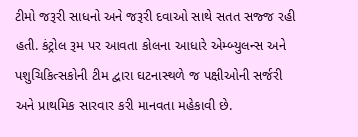ટીમો જરૂરી સાધનો અને જરૂરી દવાઓ સાથે સતત સજ્જ રહી હતી. કંટ્રોલ રૂમ પર આવતા કોલના આધારે એમ્બ્યુલન્સ અને પશુચિકિત્સકોની ટીમ દ્વારા ઘટનાસ્થળે જ પક્ષીઓની સર્જરી અને પ્રાથમિક સારવાર કરી માનવતા મહેકાવી છે.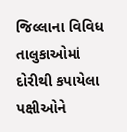જિલ્લાના વિવિધ તાલુકાઓમાં દોરીથી કપાયેલા પક્ષીઓને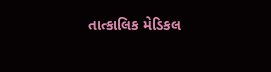તાત્કાલિક મેડિકલ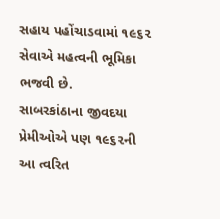સહાય પહોંચાડવામાં ૧૯૬૨ સેવાએ મહત્વની ભૂમિકા ભજવી છે.
સાબરકાંઠાના જીવદયા પ્રેમીઓએ પણ ૧૯૬૨ની આ ત્વરિત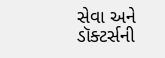સેવા અને ડૉક્ટર્સની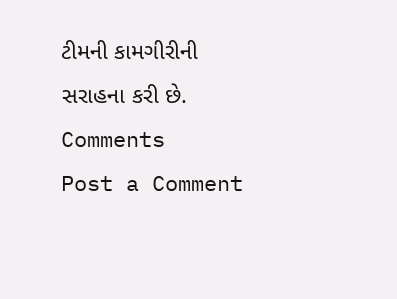ટીમની કામગીરીની સરાહના કરી છે.
Comments
Post a Comment